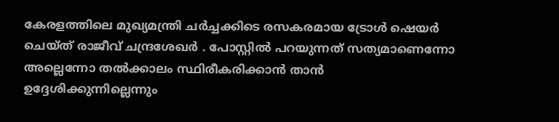കേരളത്തിലെ മുഖ്യമന്ത്രി ചർച്ചക്കിടെ രസകരമായ ട്രോൾ ഷെയർ ചെയ്ത് രാജീവ് ചന്ദ്രശേഖർ . പോസ്റ്റിൽ പറയുന്നത് സത്യമാണെന്നോ അല്ലെന്നോ തൽക്കാലം സ്ഥിരീകരിക്കാൻ താൻ ഉദ്ദേശിക്കുന്നില്ലെന്നും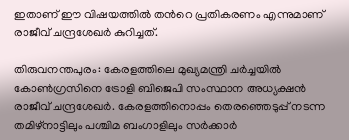ഇതാണ് ഈ വിഷയത്തിൽ തന്‍റെ പ്രതികരണം എന്നുമാണ് രാജീവ് ചന്ദ്രശേഖർ കുറിച്ചത്.

തിരുവനന്തപുരം: കേരളത്തിലെ മുഖ്യമന്ത്രി ചർച്ചയിൽ കോണ്‍ഗ്രസിനെ ട്രോളി ബിജെപി സംസ്ഥാന അധ്യക്ഷൻ രാജീവ് ചന്ദ്രശേഖർ. കേരളത്തിനൊപ്പം തെരഞ്ഞെടുപ്പ് നടന്ന തമിഴ്നാട്ടിലും പശ്ചിമ ബംഗാളിലും സർക്കാർ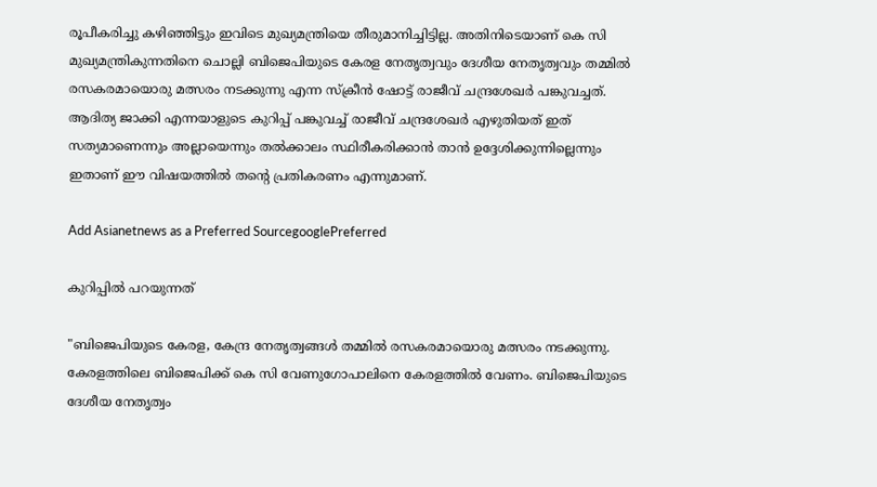രൂപീകരിച്ചു കഴിഞ്ഞിട്ടും ഇവിടെ മുഖ്യമന്ത്രിയെ തീരുമാനിച്ചിട്ടില്ല. അതിനിടെയാണ് കെ സി മുഖ്യമന്ത്രികുന്നതിനെ ചൊല്ലി ബിജെപിയുടെ കേരള നേതൃത്വവും ദേശീയ നേതൃത്വവും തമ്മിൽ രസകരമായൊരു മത്സരം നടക്കുന്നു എന്ന സ്ക്രീൻ ഷോട്ട് രാജീവ് ചന്ദ്രശേഖർ പങ്കുവച്ചത്. ആദിത്യ ജാക്കി എന്നയാളുടെ കുറിപ്പ് പങ്കുവച്ച് രാജീവ് ചന്ദ്രശേഖർ എഴുതിയത് ഇത് സത്യമാണെന്നും അല്ലായെന്നും തൽക്കാലം സ്ഥിരീകരിക്കാൻ താൻ ഉദ്ദേശിക്കുന്നില്ലെന്നും ഇതാണ് ഈ വിഷയത്തിൽ തന്‍റെ പ്രതികരണം എന്നുമാണ്.

Add Asianetnews as a Preferred SourcegooglePreferred

കുറിപ്പിൽ പറയുന്നത്

"ബിജെപിയുടെ കേരള, കേന്ദ്ര നേതൃത്വങ്ങൾ തമ്മിൽ രസകരമായൊരു മത്സരം നടക്കുന്നു. കേരളത്തിലെ ബിജെപിക്ക് കെ സി വേണുഗോപാലിനെ കേരളത്തിൽ വേണം. ബിജെപിയുടെ ദേശീയ നേതൃത്വം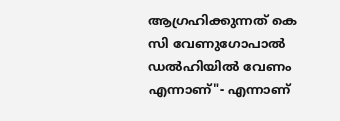ആഗ്രഹിക്കുന്നത് കെ സി വേണുഗോപാൽ ഡൽഹിയിൽ വേണം എന്നാണ്"- എന്നാണ്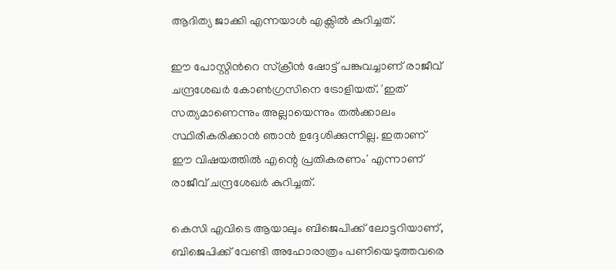ആദിത്യ ജാക്കി എന്നയാൾ എക്സിൽ കുറിച്ചത്.

ഈ പോസ്റ്റിന്‍റെ സ്ക്രീൻ ഷോട്ട് പങ്കുവച്ചാണ് രാജീവ് ചന്ദ്രശേഖർ കോണ്‍ഗ്രസിനെ ട്രോളിയത്. 'ഇത് സത്യമാണെന്നും അല്ലായെന്നും തൽക്കാലം സ്ഥിരീകരിക്കാൻ ഞാൻ ഉദ്ദേശിക്കുന്നില്ല. ഇതാണ് ഈ വിഷയത്തിൽ എന്റെ പ്രതികരണം' എന്നാണ് രാജീവ് ചന്ദ്രശേഖർ കുറിച്ചത്.

കെസി എവിടെ ആയാലും ബിജെപിക്ക് ലോട്ടറിയാണ്, ബിജെപിക്ക് വേണ്ടി അഹോരാത്രം പണിയെടുത്തവരെ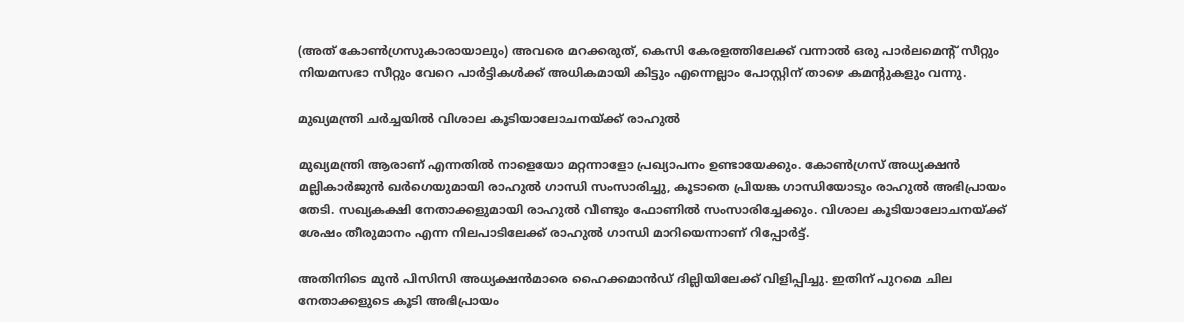(അത് കോൺഗ്രസുകാരായാലും) അവരെ മറക്കരുത്, കെസി കേരളത്തിലേക്ക് വന്നാൽ ഒരു പാർലമെന്‍റ് സീറ്റും നിയമസഭാ സീറ്റും വേറെ പാർട്ടികൾക്ക് അധികമായി കിട്ടും എന്നെല്ലാം പോസ്റ്റിന് താഴെ കമന്‍റുകളും വന്നു.

മുഖ്യമന്ത്രി ചർച്ചയിൽ വിശാല കൂടിയാലോചനയ്ക്ക് രാഹുൽ

മുഖ്യമന്ത്രി ആരാണ് എന്നതിൽ നാളെയോ മറ്റന്നാളോ പ്രഖ്യാപനം ഉണ്ടായേക്കും. കോൺഗ്രസ് അധ്യക്ഷൻ മല്ലികാർജുൻ ഖർഗെയുമായി രാഹുൽ ഗാന്ധി സംസാരിച്ചു, കൂടാതെ പ്രിയങ്ക ഗാന്ധിയോടും രാഹുൽ അഭിപ്രായം തേടി. സഖ്യകക്ഷി നേതാക്കളുമായി രാഹുൽ വീണ്ടും ഫോണിൽ സംസാരിച്ചേക്കും. വിശാല കൂടിയാലോചനയ്ക്ക് ശേഷം തീരുമാനം എന്ന നിലപാടിലേക്ക് രാഹുൽ ഗാന്ധി മാറിയെന്നാണ് റിപ്പോർട്ട്.

അതിനിടെ മുൻ പിസിസി അധ്യക്ഷൻമാരെ ഹൈക്കമാൻഡ് ദില്ലിയിലേക്ക് വിളിപ്പിച്ചു. ഇതിന് പുറമെ ചില നേതാക്കളുടെ കൂടി അഭിപ്രായം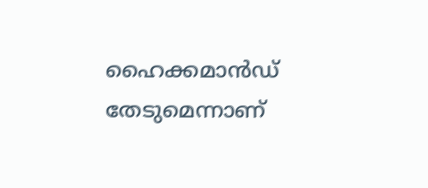ഹൈക്കമാൻഡ് തേടുമെന്നാണ്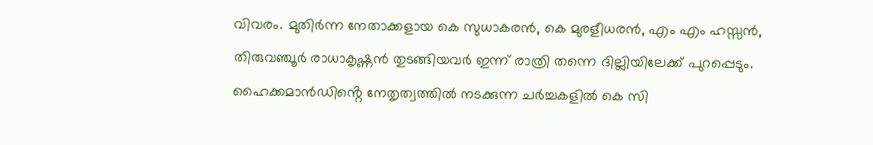വിവരം. മുതിർന്ന നേതാക്കളായ കെ സുധാകരൻ, കെ മുരളീധരൻ, എം എം ഹസ്സൻ, തിരുവഞ്ചൂർ രാധാകൃഷ്ണൻ തുടങ്ങിയവർ ഇന്ന് രാത്രി തന്നെ ദില്ലിയിലേക്ക് പുറപ്പെടും. ഹൈക്കമാന്‍ഡിൻ്റെ നേതൃത്വത്തിൽ നടക്കുന്ന ചര്‍ച്ചകളില്‍ കെ സി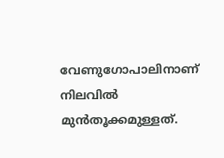വേണുഗോപാലിനാണ് നിലവിൽ മുന്‍തൂക്കമുള്ളത്.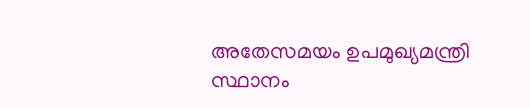അതേസമയം ഉപമുഖ്യമന്ത്രി സ്ഥാനം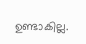ഉണ്ടാകില്ല.